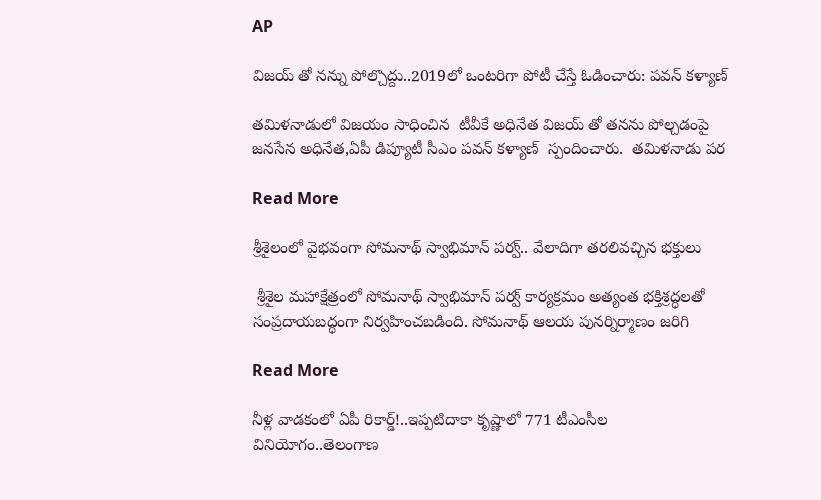AP

విజయ్ తో నన్ను పోల్చొద్దు..2019లో ఒంటరిగా పోటీ చేస్తే ఓడించారు: పవన్ కళ్యాణ్

తమిళనాడులో విజయం సాధించిన  టీవీకే అధినేత విజయ్ తో తనను పోల్చడంపై జనసేన అధినేత,ఏపీ డిప్యూటీ సీఎం పవన్ కళ్యాణ్  స్పందించారు.  తమిళనాడు పర

Read More

శ్రీశైలంలో వైభవంగా సోమనాథ్ స్వాభిమాన్ పర్వ్.. వేలాదిగా తరలివచ్చిన భక్తులు

 శ్రీశైల మహాక్షేత్రంలో సోమనాథ్ స్వాభిమాన్ పర్వ్ కార్యక్రమం అత్యంత భక్తిశ్రద్ధలతో సంప్రదాయబద్ధంగా నిర్వహించబడింది. సోమనాథ్ ఆలయ పునర్నిర్మాణం జరిగి

Read More

నీళ్ల వాడకంలో ఏపీ రికార్డ్!..ఇప్పటిదాకా కృష్ణాలో 771 టీఎంసీల వినియోగం..తెలంగాణ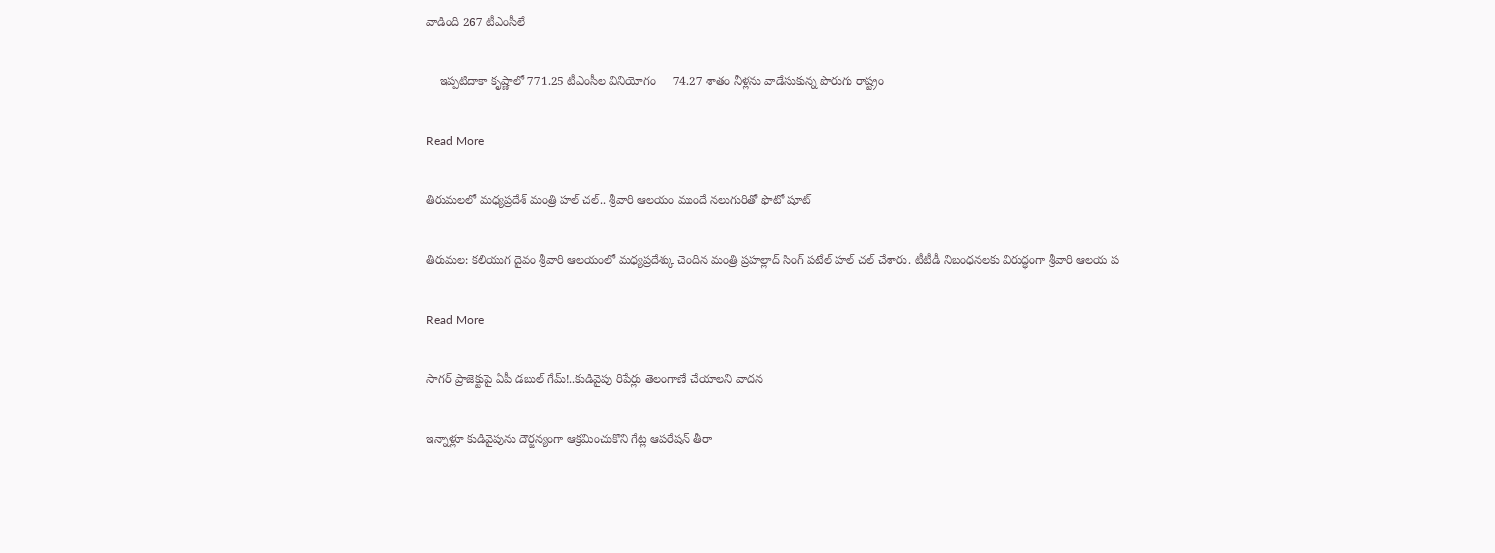వాడింది 267 టీఎంసీలే

    ఇప్పటిదాకా కృష్ణాలో 771.25 టీఎంసీల వినియోగం     74.27 శాతం నీళ్లను వాడేసుకున్న పొరుగు రాష్ట్రం

Read More

తిరుమలలో మధ్యప్రదేశ్ మంత్రి హల్ చల్.. శ్రీవారి ఆలయం ముందే నలుగురితో ఫొటో షూట్

తిరుమల: కలియుగ దైవం శ్రీవారి ఆలయంలో మధ్యప్రదేశ్కు చెందిన మంత్రి ప్రహల్లాద్ సింగ్ పటేల్ హల్ చల్ చేశారు. టీటీడీ నిబంధనలకు విరుద్ధంగా శ్రీవారి ఆలయ ప

Read More

సాగర్ ప్రాజెక్టుపై ఏపీ డబుల్ గేమ్!..కుడివైపు రిపేర్లు తెలంగాణే చేయాలని వాదన

ఇన్నాళ్లూ కుడివైపును దౌర్జన్యంగా ఆక్రమించుకొని గేట్ల ఆపరేషన్ తీరా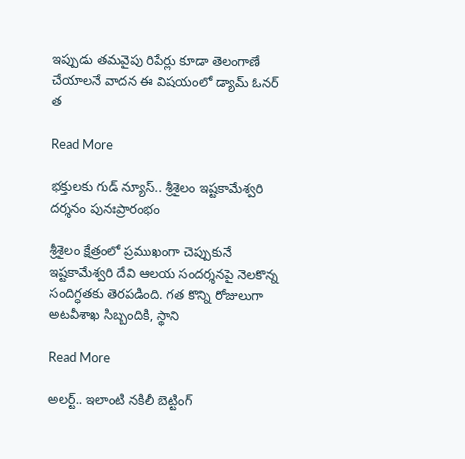ఇప్పుడు తమవైపు రిపేర్లు కూడా తెలంగాణే చేయాలనే వాదన ఈ విషయంలో డ్యామ్ ఓనర్ త

Read More

భక్తులకు గుడ్ న్యూస్.. శ్రీశైలం ఇష్టకామేశ్వరి దర్శనం పునఃప్రారంభం

శ్రీశైలం క్షేత్రంలో ప్రముఖంగా చెప్పుకునే ఇష్టకామేశ్వరి దేవి ఆలయ సందర్శనపై నెలకొన్న సందిగ్ధతకు తెరపడింది. గత కొన్ని రోజులుగా అటవీశాఖ సిబ్బందికి, స్థాని

Read More

అలర్ట్.. ఇలాంటి నకిలీ బెట్టింగ్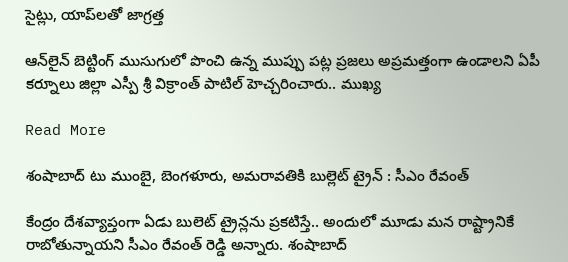సైట్లు, యాప్‌లతో జాగ్రత్త

ఆన్‌లైన్ బెట్టింగ్ ముసుగులో పొంచి ఉన్న ముప్పు పట్ల ప్రజలు అప్రమత్తంగా ఉండాలని ఏపీ కర్నూలు జిల్లా ఎస్పీ శ్రీ విక్రాంత్ పాటిల్ హెచ్చరించారు.. ముఖ్య

Read More

శంషాబాద్ టు ముంబై, బెంగళూరు, అమరావతికి బుల్లెట్ ట్రైన్ : సీఎం రేవంత్

కేంద్రం దేశవ్యాప్తంగా ఏడు బులెట్ ట్రైన్లను ప్రకటిస్తే.. అందులో మూడు మన రాష్ట్రానికే రాబోతున్నాయని సీఎం రేవంత్ రెడ్డి అన్నారు. శంషాబాద్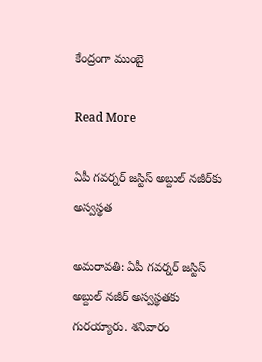కేంద్రంగా ముంబై

Read More

ఏపీ గవర్నర్ జస్టిస్ అబ్దుల్ నజీర్‌కు అస్వస్థత

అమరావతి: ఏపీ గవర్నర్ జస్టిస్ అబ్దుల్ నజీర్‌ అస్వస్థతకు గురయ్యారు. శనివారం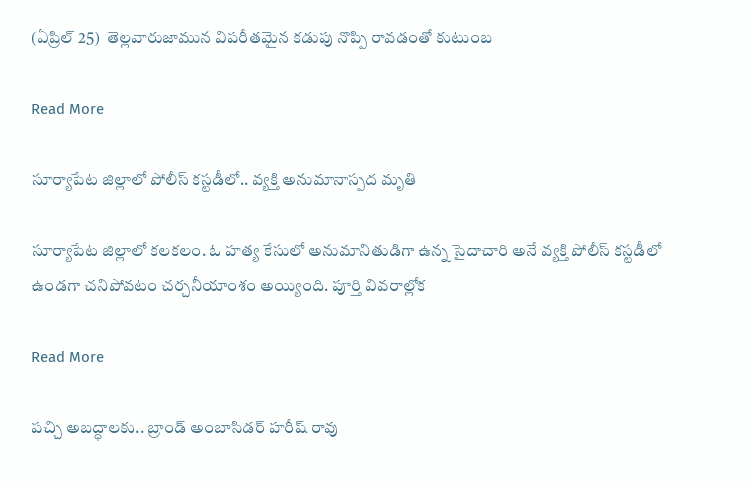(ఏప్రిల్ 25)  తెల్లవారుజామున విపరీతమైన కడుపు నొప్పి రావడంతో కుటుంబ

Read More

సూర్యాపేట జిల్లాలో పోలీస్ కస్టడీలో.. వ్యక్తి అనుమానాస్పద మృతి

సూర్యాపేట జిల్లాలో కలకలం. ఓ హత్య కేసులో అనుమానితుడిగా ఉన్న సైదాచారి అనే వ్యక్తి పోలీస్ కస్టడీలో ఉండగా చనిపోవటం చర్చనీయాంశం అయ్యింది. పూర్తి వివరాల్లోక

Read More

పచ్చి అబద్ధాలకు.. బ్రాండ్ అంబాసిడర్ హరీష్ రావు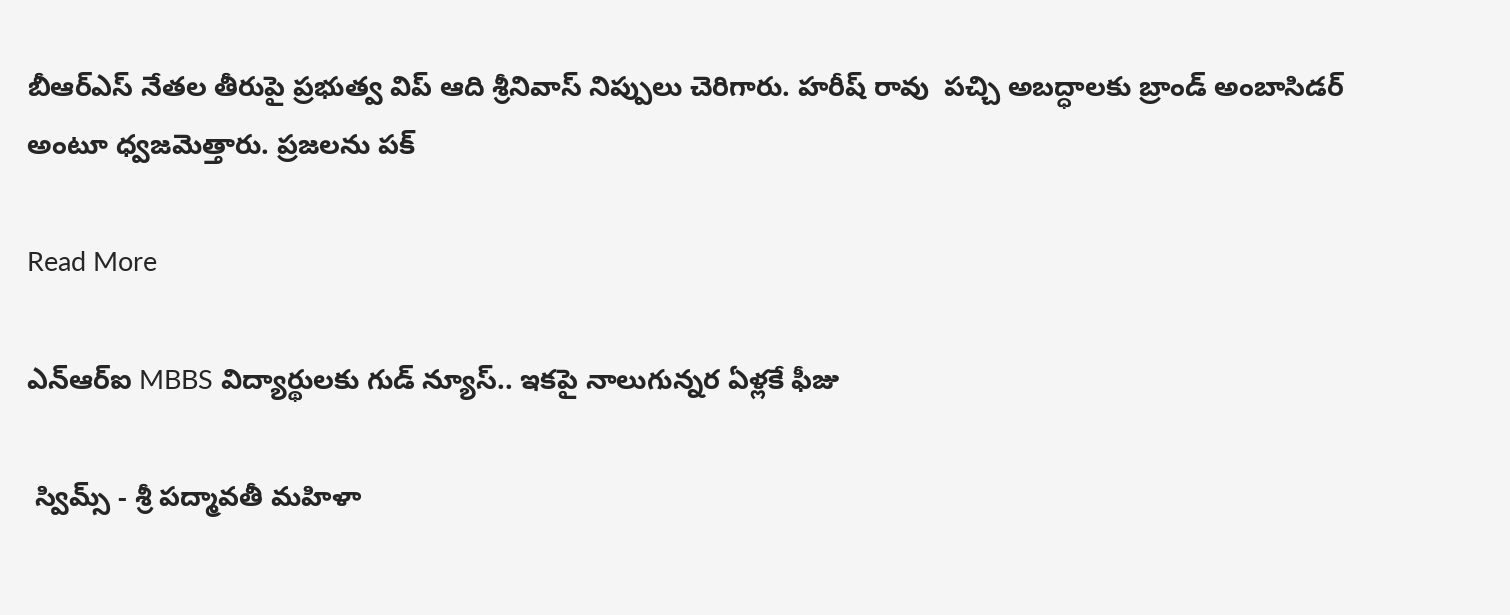బీఆర్ఎస్ నేతల తీరుపై ప్రభుత్వ విప్ ఆది శ్రీనివాస్ నిప్పులు చెరిగారు. హరీష్ రావు  పచ్చి అబద్ధాలకు బ్రాండ్ అంబాసిడర్ అంటూ ధ్వజమెత్తారు. ప్రజలను పక్

Read More

ఎన్‌ఆర్‌ఐ MBBS విద్యార్థులకు గుడ్ న్యూస్.. ఇకపై నాలుగున్నర ఏళ్లకే ఫీజు

 స్విమ్స్ - శ్రీ పద్మావతీ మహిళా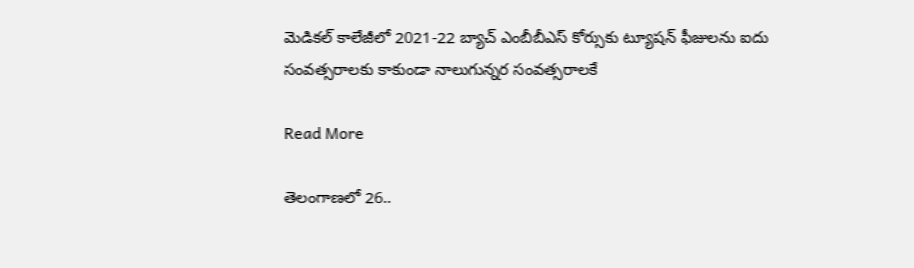మెడికల్ కాలేజీలో 2021-22 బ్యాచ్ ఎంబీబీఎస్ కోర్సుకు ట్యూషన్ ఫీజులను ఐదు సంవత్సరాలకు కాకుండా నాలుగున్నర సంవత్సరాలకే

Read More

తెలంగాణలో 26..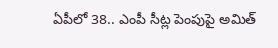ఏపీలో 38.. ఎంపీ సీట్ల పెంపుపై అమిత్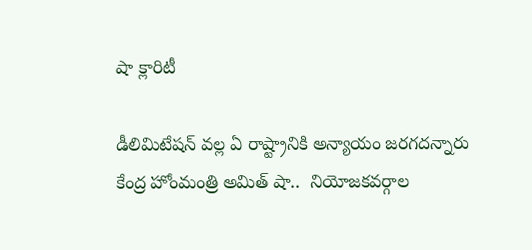షా క్లారిటీ

డీలిమిటేషన్ వల్ల ఏ రాష్ట్రానికి అన్యాయం జరగదన్నారు  కేంద్ర హోంమంత్రి అమిత్ షా..  నియోజకవర్గాల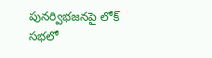పునర్విభజనపై లోక్ సభలో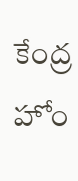కేంద్ర హోం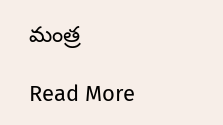మంత్ర

Read More